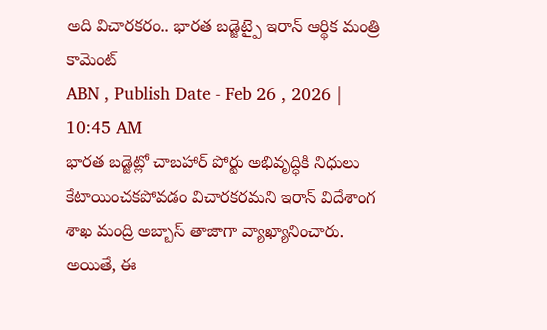అది విచారకరం.. భారత బడ్జెట్పై ఇరాన్ ఆర్థిక మంత్రి కామెంట్
ABN , Publish Date - Feb 26 , 2026 | 10:45 AM
భారత బడ్జెట్లో చాబహార్ పోర్టు అభివృద్ధికి నిధులు కేటాయించకపోవడం విచారకరమని ఇరాన్ విదేశాంగ శాఖ మంద్రి అబ్బాస్ తాజాగా వ్యాఖ్యానించారు. అయితే, ఈ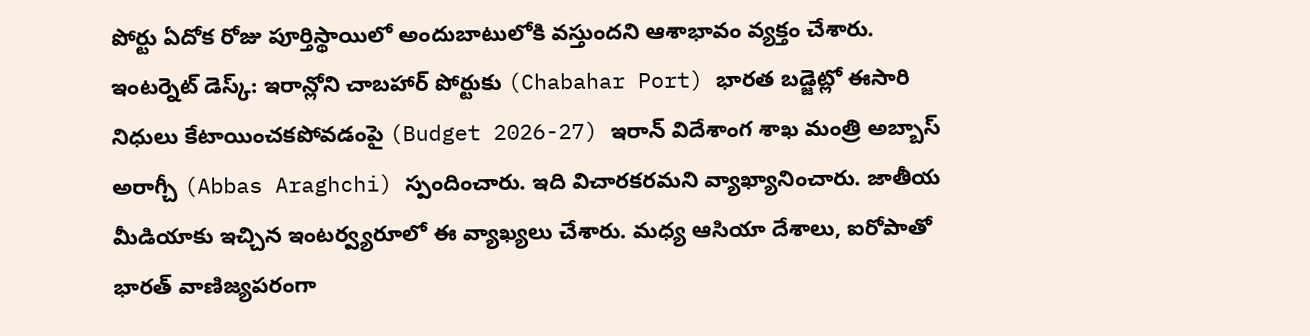పోర్టు ఏదోక రోజు పూర్తిస్థాయిలో అందుబాటులోకి వస్తుందని ఆశాభావం వ్యక్తం చేశారు.
ఇంటర్నెట్ డెస్క్: ఇరాన్లోని చాబహార్ పోర్టుకు (Chabahar Port) భారత బడ్జెట్లో ఈసారి నిధులు కేటాయించకపోవడంపై (Budget 2026-27) ఇరాన్ విదేశాంగ శాఖ మంత్రి అబ్బాస్ అరాగ్చీ (Abbas Araghchi) స్పందించారు. ఇది విచారకరమని వ్యాఖ్యానించారు. జాతీయ మీడియాకు ఇచ్చిన ఇంటర్వ్యరూలో ఈ వ్యాఖ్యలు చేశారు. మధ్య ఆసియా దేశాలు, ఐరోపాతో భారత్ వాణిజ్యపరంగా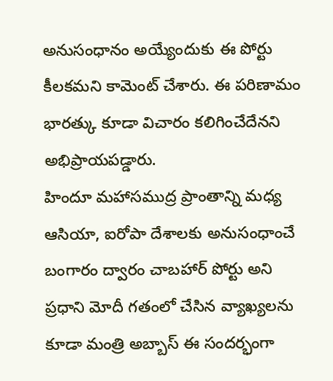అనుసంధానం అయ్యేందుకు ఈ పోర్టు కీలకమని కామెంట్ చేశారు. ఈ పరిణామం భారత్కు కూడా విచారం కలిగించేదేనని అభిప్రాయపడ్డారు.
హిందూ మహాసముద్ర ప్రాంతాన్ని మధ్య ఆసియా, ఐరోపా దేశాలకు అనుసంధాంచే బంగారం ద్వారం చాబహార్ పోర్టు అని ప్రధాని మోదీ గతంలో చేసిన వ్యాఖ్యలను కూడా మంత్రి అబ్బాస్ ఈ సందర్భంగా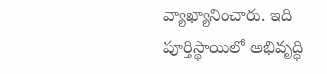వ్యాఖ్యానించారు. ఇది పూర్తిస్థాయిలో అభివృద్ధి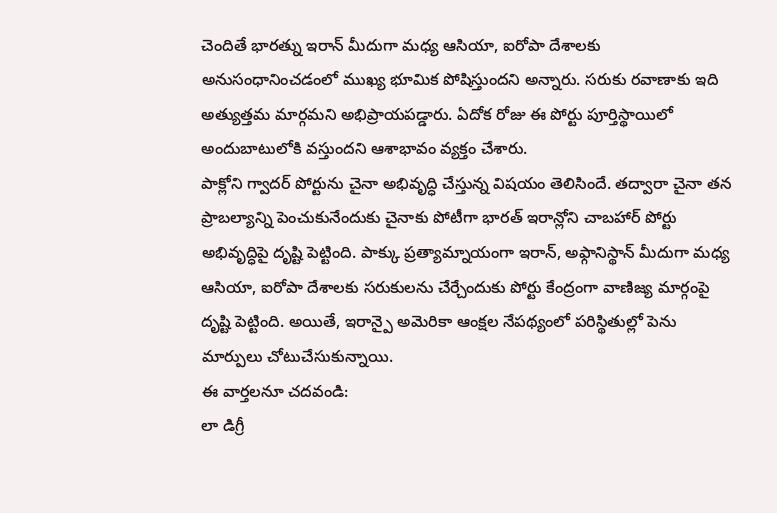చెందితే భారత్ను ఇరాన్ మీదుగా మధ్య ఆసియా, ఐరోపా దేశాలకు అనుసంధానించడంలో ముఖ్య భూమిక పోషిస్తుందని అన్నారు. సరుకు రవాణాకు ఇది అత్యుత్తమ మార్గమని అభిప్రాయపడ్డారు. ఏదోక రోజు ఈ పోర్టు పూర్తిస్థాయిలో అందుబాటులోకి వస్తుందని ఆశాభావం వ్యక్తం చేశారు.
పాక్లోని గ్వాదర్ పోర్టును చైనా అభివృద్ధి చేస్తున్న విషయం తెలిసిందే. తద్వారా చైనా తన ప్రాబల్యాన్ని పెంచుకునేందుకు చైనాకు పోటీగా భారత్ ఇరాన్లోని చాబహార్ పోర్టు అభివృద్ధిపై దృష్టి పెట్టింది. పాక్కు ప్రత్యామ్నాయంగా ఇరాన్, అఫ్గానిస్థాన్ మీదుగా మధ్య ఆసియా, ఐరోపా దేశాలకు సరుకులను చేర్చేందుకు పోర్టు కేంద్రంగా వాణిజ్య మార్గంపై దృష్టి పెట్టింది. అయితే, ఇరాన్పై అమెరికా ఆంక్షల నేపథ్యంలో పరిస్థితుల్లో పెను మార్పులు చోటుచేసుకున్నాయి.
ఈ వార్తలనూ చదవండి:
లా డిగ్రీ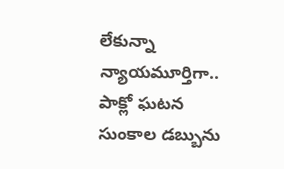లేకున్నా న్యాయమూర్తిగా.. పాక్లో ఘటన
సుంకాల డబ్బును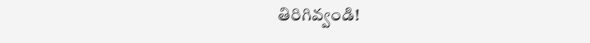తిరిగివ్వండి!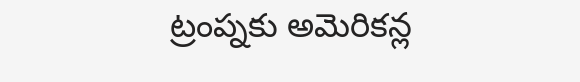ట్రంప్నకు అమెరికన్ల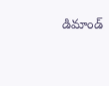డిమాండ్